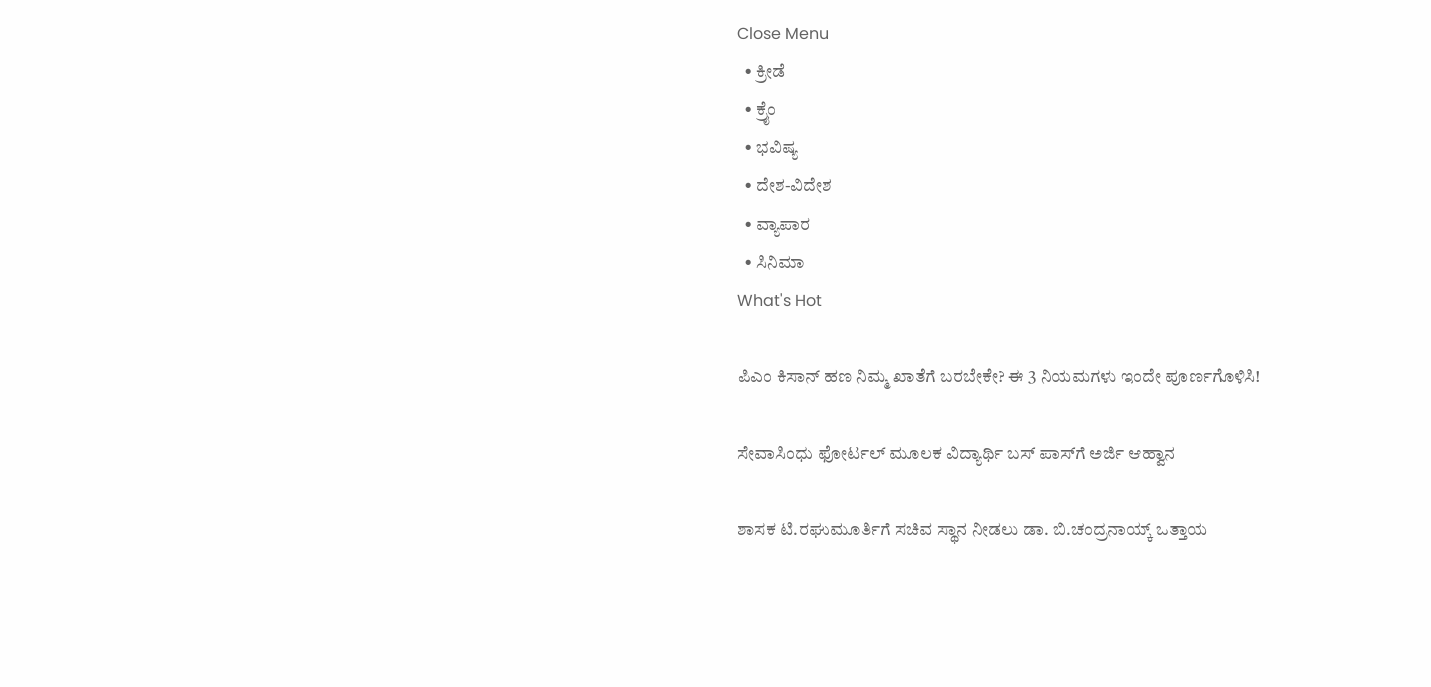Close Menu
  • ಕ್ರೀಡೆ
  • ಕ್ರೈಂ
  • ಭವಿಷ್ಯ
  • ದೇಶ-ವಿದೇಶ
  • ವ್ಯಾಪಾರ
  • ಸಿನಿಮಾ
What's Hot

ಪಿಎಂ ಕಿಸಾನ್ ಹಣ ನಿಮ್ಮ ಖಾತೆಗೆ ಬರಬೇಕೇ? ಈ 3 ನಿಯಮಗಳು ಇಂದೇ ಪೂರ್ಣಗೊಳಿಸಿ!

ಸೇವಾಸಿಂಧು ಫೋರ್ಟಲ್ ಮೂಲಕ ವಿದ್ಯಾರ್ಥಿ ಬಸ್ ಪಾಸ್‍ಗೆ ಅರ್ಜಿ ಆಹ್ವಾನ

ಶಾಸಕ ಟಿ.ರಘುಮೂರ್ತಿಗೆ ಸಚಿವ ಸ್ಥಾನ ನೀಡಲು ಡಾ. ಬಿ.ಚಂದ್ರನಾಯ್ಕ್ ಒತ್ತಾಯ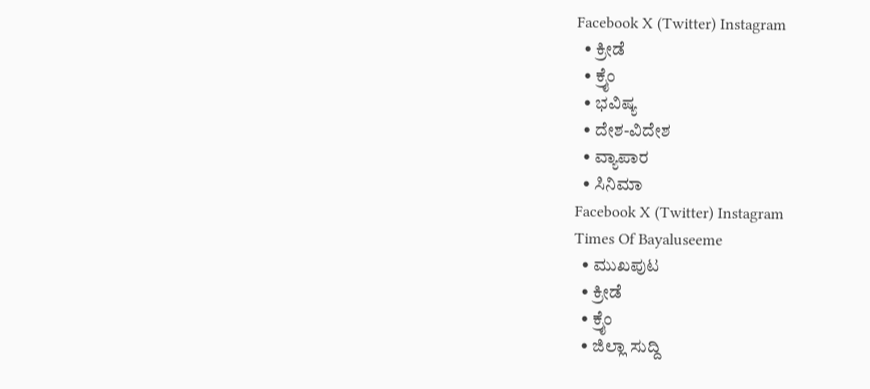Facebook X (Twitter) Instagram
  • ಕ್ರೀಡೆ
  • ಕ್ರೈಂ
  • ಭವಿಷ್ಯ
  • ದೇಶ-ವಿದೇಶ
  • ವ್ಯಾಪಾರ
  • ಸಿನಿಮಾ
Facebook X (Twitter) Instagram
Times Of Bayaluseeme
  • ಮುಖಪುಟ
  • ಕ್ರೀಡೆ
  • ಕ್ರೈಂ
  • ಜಿಲ್ಲಾ ಸುದ್ದಿ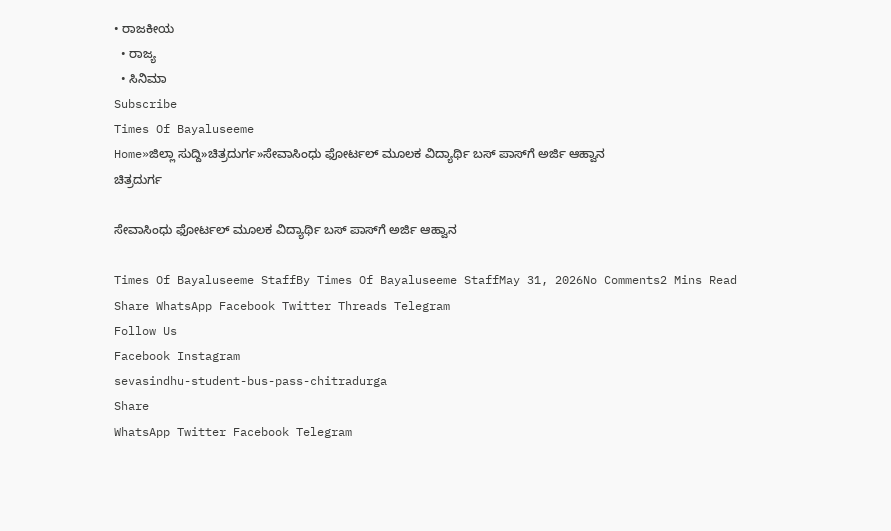• ರಾಜಕೀಯ
  • ರಾಜ್ಯ
  • ಸಿನಿಮಾ
Subscribe
Times Of Bayaluseeme
Home»ಜಿಲ್ಲಾ ಸುದ್ದಿ»ಚಿತ್ರದುರ್ಗ»ಸೇವಾಸಿಂಧು ಫೋರ್ಟಲ್ ಮೂಲಕ ವಿದ್ಯಾರ್ಥಿ ಬಸ್ ಪಾಸ್‍ಗೆ ಅರ್ಜಿ ಆಹ್ವಾನ
ಚಿತ್ರದುರ್ಗ

ಸೇವಾಸಿಂಧು ಫೋರ್ಟಲ್ ಮೂಲಕ ವಿದ್ಯಾರ್ಥಿ ಬಸ್ ಪಾಸ್‍ಗೆ ಅರ್ಜಿ ಆಹ್ವಾನ

Times Of Bayaluseeme StaffBy Times Of Bayaluseeme StaffMay 31, 2026No Comments2 Mins Read
Share WhatsApp Facebook Twitter Threads Telegram
Follow Us
Facebook Instagram
sevasindhu-student-bus-pass-chitradurga
Share
WhatsApp Twitter Facebook Telegram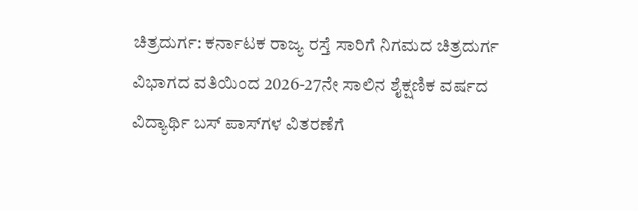ಚಿತ್ರದುರ್ಗ: ಕರ್ನಾಟಕ ರಾಜ್ಯ ರಸ್ತೆ ಸಾರಿಗೆ ನಿಗಮದ ಚಿತ್ರದುರ್ಗ ವಿಭಾಗದ ವತಿಯಿಂದ 2026-27ನೇ ಸಾಲಿನ ಶೈಕ್ಷಣಿಕ ವರ್ಷದ ವಿದ್ಯಾರ್ಥಿ ಬಸ್ ಪಾಸ್‍ಗಳ ವಿತರಣೆಗೆ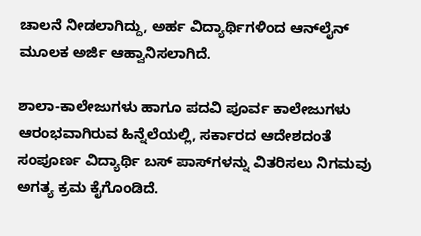ಚಾಲನೆ ನೀಡಲಾಗಿದ್ದು, ಅರ್ಹ ವಿದ್ಯಾರ್ಥಿಗಳಿಂದ ಆನ್‍ಲೈನ್ ಮೂಲಕ ಅರ್ಜಿ ಆಹ್ವಾನಿಸಲಾಗಿದೆ.

ಶಾಲಾ-ಕಾಲೇಜುಗಳು ಹಾಗೂ ಪದವಿ ಪೂರ್ವ ಕಾಲೇಜುಗಳು ಆರಂಭವಾಗಿರುವ ಹಿನ್ನೆಲೆಯಲ್ಲಿ, ಸರ್ಕಾರದ ಆದೇಶದಂತೆ ಸಂಪೂರ್ಣ ವಿದ್ಯಾರ್ಥಿ ಬಸ್ ಪಾಸ್‍ಗಳನ್ನು ವಿತರಿಸಲು ನಿಗಮವು ಅಗತ್ಯ ಕ್ರಮ ಕೈಗೊಂಡಿದೆ.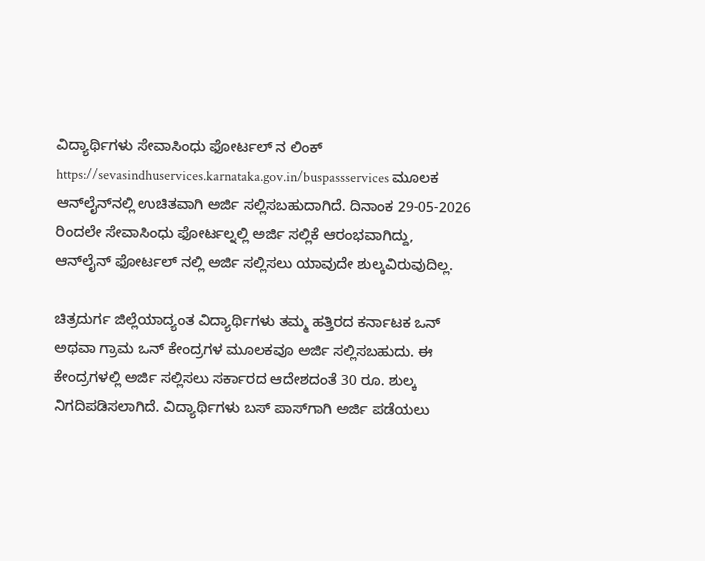ವಿದ್ಯಾರ್ಥಿಗಳು ಸೇವಾಸಿಂಧು ಫೋರ್ಟಲ್ ನ ಲಿಂಕ್ https://sevasindhuservices.karnataka.gov.in/buspassservices ಮೂಲಕ ಆನ್‍ಲೈನ್‍ನಲ್ಲಿ ಉಚಿತವಾಗಿ ಅರ್ಜಿ ಸಲ್ಲಿಸಬಹುದಾಗಿದೆ. ದಿನಾಂಕ 29-05-2026 ರಿಂದಲೇ ಸೇವಾಸಿಂಧು ಫೋರ್ಟಲ್ನಲ್ಲಿ ಅರ್ಜಿ ಸಲ್ಲಿಕೆ ಆರಂಭವಾಗಿದ್ದು, ಆನ್‍ಲೈನ್ ಫೋರ್ಟಲ್ ನಲ್ಲಿ ಅರ್ಜಿ ಸಲ್ಲಿಸಲು ಯಾವುದೇ ಶುಲ್ಕವಿರುವುದಿಲ್ಲ.

ಚಿತ್ರದುರ್ಗ ಜಿಲ್ಲೆಯಾದ್ಯಂತ ವಿದ್ಯಾರ್ಥಿಗಳು ತಮ್ಮ ಹತ್ತಿರದ ಕರ್ನಾಟಕ ಒನ್ ಅಥವಾ ಗ್ರಾಮ ಒನ್ ಕೇಂದ್ರಗಳ ಮೂಲಕವೂ ಅರ್ಜಿ ಸಲ್ಲಿಸಬಹುದು. ಈ ಕೇಂದ್ರಗಳಲ್ಲಿ ಅರ್ಜಿ ಸಲ್ಲಿಸಲು ಸರ್ಕಾರದ ಆದೇಶದಂತೆ 30 ರೂ. ಶುಲ್ಕ ನಿಗದಿಪಡಿಸಲಾಗಿದೆ. ವಿದ್ಯಾರ್ಥಿಗಳು ಬಸ್ ಪಾಸ್‍ಗಾಗಿ ಅರ್ಜಿ ಪಡೆಯಲು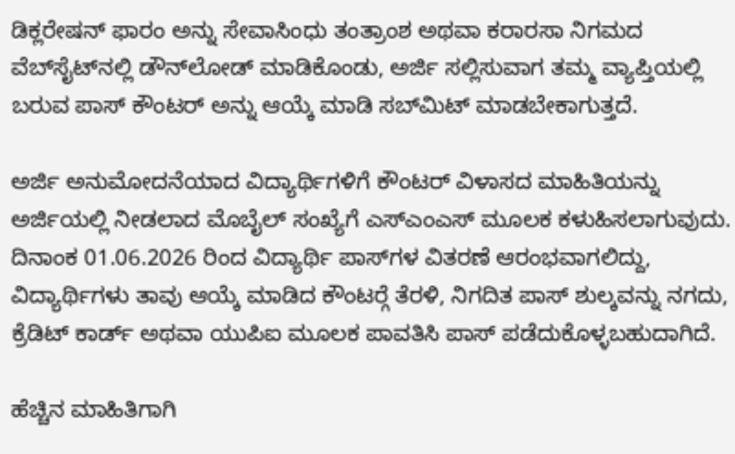ಡಿಕ್ಲರೇಷನ್ ಫಾರಂ ಅನ್ನು ಸೇವಾಸಿಂಧು ತಂತ್ರಾಂಶ ಅಥವಾ ಕರಾರಸಾ ನಿಗಮದ ವೆಬ್‍ಸೈಟ್‍ನಲ್ಲಿ ಡೌನ್‍ಲೋಡ್ ಮಾಡಿಕೊಂಡು, ಅರ್ಜಿ ಸಲ್ಲಿಸುವಾಗ ತಮ್ಮ ವ್ಯಾಪ್ತಿಯಲ್ಲಿ ಬರುವ ಪಾಸ್ ಕೌಂಟರ್ ಅನ್ನು ಆಯ್ಕೆ ಮಾಡಿ ಸಬ್‍ಮಿಟ್ ಮಾಡಬೇಕಾಗುತ್ತದೆ.

ಅರ್ಜಿ ಅನುಮೋದನೆಯಾದ ವಿದ್ಯಾರ್ಥಿಗಳಿಗೆ ಕೌಂಟರ್ ವಿಳಾಸದ ಮಾಹಿತಿಯನ್ನು ಅರ್ಜಿಯಲ್ಲಿ ನೀಡಲಾದ ಮೊಬೈಲ್ ಸಂಖ್ಯೆಗೆ ಎಸ್‍ಎಂಎಸ್ ಮೂಲಕ ಕಳುಹಿಸಲಾಗುವುದು. ದಿನಾಂಕ 01.06.2026 ರಿಂದ ವಿದ್ಯಾರ್ಥಿ ಪಾಸ್‍ಗಳ ವಿತರಣೆ ಆರಂಭವಾಗಲಿದ್ದು, ವಿದ್ಯಾರ್ಥಿಗಳು ತಾವು ಆಯ್ಕೆ ಮಾಡಿದ ಕೌಂಟರ್‍ಗೆ ತೆರಳಿ, ನಿಗದಿತ ಪಾಸ್ ಶುಲ್ಕವನ್ನು ನಗದು, ಕ್ರೆಡಿಟ್ ಕಾರ್ಡ್ ಅಥವಾ ಯುಪಿಐ ಮೂಲಕ ಪಾವತಿಸಿ ಪಾಸ್ ಪಡೆದುಕೊಳ್ಳಬಹುದಾಗಿದೆ.

ಹೆಚ್ಚಿನ ಮಾಹಿತಿಗಾಗಿ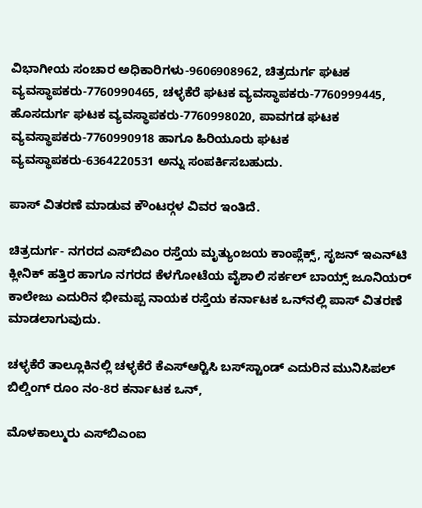ವಿಭಾಗೀಯ ಸಂಚಾರ ಅಧಿಕಾರಿಗಳು-9606908962, ಚಿತ್ರದುರ್ಗ ಘಟಕ ವ್ಯವಸ್ಥಾಪಕರು-7760990465, ಚಳ್ಳಕೆರೆ ಘಟಕ ವ್ಯವಸ್ಥಾಪಕರು-7760999445, ಹೊಸದುರ್ಗ ಘಟಕ ವ್ಯವಸ್ಥಾಪಕರು-7760998020, ಪಾವಗಡ ಘಟಕ ವ್ಯವಸ್ಥಾಪಕರು-7760990918 ಹಾಗೂ ಹಿರಿಯೂರು ಘಟಕ ವ್ಯವಸ್ಥಾಪಕರು-6364220531 ಅನ್ನು ಸಂಪರ್ಕಿಸಬಹುದು.

ಪಾಸ್ ವಿತರಣೆ ಮಾಡುವ ಕೌಂಟರ್‍ಗಳ ವಿವರ ಇಂತಿದೆ.

ಚಿತ್ರದುರ್ಗ- ನಗರದ ಎಸ್‍ಬಿಎಂ ರಸ್ತೆಯ ಮೃತ್ಯುಂಜಯ ಕಾಂಪ್ಲೆಕ್ಸ್, ಸೃಜನ್ ಇಎನ್‍ಟಿ ಕ್ಲೀನಿಕ್ ಹತ್ತಿರ ಹಾಗೂ ನಗರದ ಕೆಳಗೋಟೆಯ ವೈಶಾಲಿ ಸರ್ಕಲ್ ಬಾಯ್ಸ್ ಜೂನಿಯರ್ ಕಾಲೇಜು ಎದುರಿನ ಭೀಮಪ್ಪ ನಾಯಕ ರಸ್ತೆಯ ಕರ್ನಾಟಕ ಒನ್‍ನಲ್ಲಿ ಪಾಸ್ ವಿತರಣೆ ಮಾಡಲಾಗುವುದು.

ಚಳ್ಳಕೆರೆ ತಾಲ್ಲೂಕಿನಲ್ಲಿ ಚಳ್ಳಕೆರೆ ಕೆಎಸ್‍ಆರ್‍ಟಿಸಿ ಬಸ್‍ಸ್ಟಾಂಡ್ ಎದುರಿನ ಮುನಿಸಿಪಲ್ ಬಿಲ್ಡಿಂಗ್ ರೂಂ ನಂ-8ರ ಕರ್ನಾಟಕ ಒನ್,

ಮೊಳಕಾಲ್ಮುರು ಎಸ್‍ಬಿಎಂಐ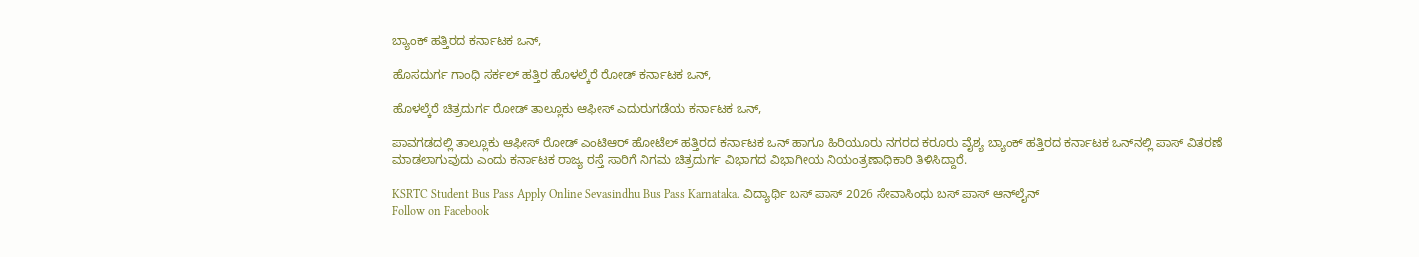ಬ್ಯಾಂಕ್ ಹತ್ತಿರದ ಕರ್ನಾಟಕ ಒನ್,

ಹೊಸದುರ್ಗ ಗಾಂಧಿ ಸರ್ಕಲ್ ಹತ್ತಿರ ಹೊಳಲ್ಕೆರೆ ರೋಡ್ ಕರ್ನಾಟಕ ಒನ್,

ಹೊಳಲ್ಕೆರೆ ಚಿತ್ರದುರ್ಗ ರೋಡ್ ತಾಲ್ಲೂಕು ಆಫೀಸ್ ಎದುರುಗಡೆಯ ಕರ್ನಾಟಕ ಒನ್,

ಪಾವಗಡದಲ್ಲಿ ತಾಲ್ಲೂಕು ಆಫೀಸ್ ರೋಡ್ ಎಂಟಿಆರ್ ಹೋಟೆಲ್ ಹತ್ತಿರದ ಕರ್ನಾಟಕ ಒನ್ ಹಾಗೂ ಹಿರಿಯೂರು ನಗರದ ಕರೂರು ವೈಶ್ಯ ಬ್ಯಾಂಕ್ ಹತ್ತಿರದ ಕರ್ನಾಟಕ ಒನ್‍ನಲ್ಲಿ ಪಾಸ್ ವಿತರಣೆ ಮಾಡಲಾಗುವುದು ಎಂದು ಕರ್ನಾಟಕ ರಾಜ್ಯ ರಸ್ತೆ ಸಾರಿಗೆ ನಿಗಮ ಚಿತ್ರದುರ್ಗ ವಿಭಾಗದ ವಿಭಾಗೀಯ ನಿಯಂತ್ರಣಾಧಿಕಾರಿ ತಿಳಿಸಿದ್ದಾರೆ.

KSRTC Student Bus Pass Apply Online Sevasindhu Bus Pass Karnataka. ವಿದ್ಯಾರ್ಥಿ ಬಸ್ ಪಾಸ್ 2026 ಸೇವಾಸಿಂಧು ಬಸ್ ಪಾಸ್ ಆನ್‌ಲೈನ್
Follow on Facebook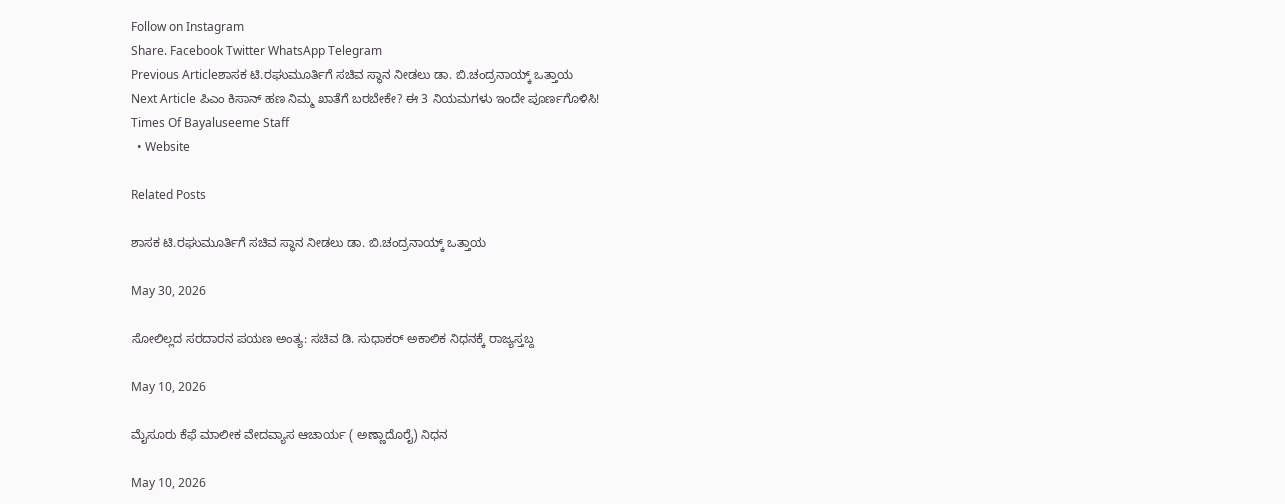Follow on Instagram
Share. Facebook Twitter WhatsApp Telegram
Previous Articleಶಾಸಕ ಟಿ.ರಘುಮೂರ್ತಿಗೆ ಸಚಿವ ಸ್ಥಾನ ನೀಡಲು ಡಾ. ಬಿ.ಚಂದ್ರನಾಯ್ಕ್ ಒತ್ತಾಯ
Next Article ಪಿಎಂ ಕಿಸಾನ್ ಹಣ ನಿಮ್ಮ ಖಾತೆಗೆ ಬರಬೇಕೇ? ಈ 3 ನಿಯಮಗಳು ಇಂದೇ ಪೂರ್ಣಗೊಳಿಸಿ!
Times Of Bayaluseeme Staff
  • Website

Related Posts

ಶಾಸಕ ಟಿ.ರಘುಮೂರ್ತಿಗೆ ಸಚಿವ ಸ್ಥಾನ ನೀಡಲು ಡಾ. ಬಿ.ಚಂದ್ರನಾಯ್ಕ್ ಒತ್ತಾಯ

May 30, 2026

ಸೋಲಿಲ್ಲದ ಸರದಾರನ ಪಯಣ ಅಂತ್ಯ: ಸಚಿವ ಡಿ. ಸುಧಾಕರ್ ಅಕಾಲಿಕ ನಿಧನಕ್ಕೆ ರಾಜ್ಯಸ್ತಬ್ದ

May 10, 2026

ಮೈಸೂರು ಕೆಫೆ ಮಾಲೀಕ ವೇದವ್ಯಾಸ ಆಚಾರ್ಯ ( ಅಣ್ಣಾದೊರೈ) ನಿಧನ

May 10, 2026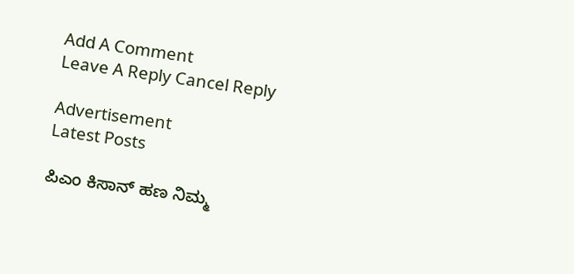Add A Comment
Leave A Reply Cancel Reply

Advertisement
Latest Posts

ಪಿಎಂ ಕಿಸಾನ್ ಹಣ ನಿಮ್ಮ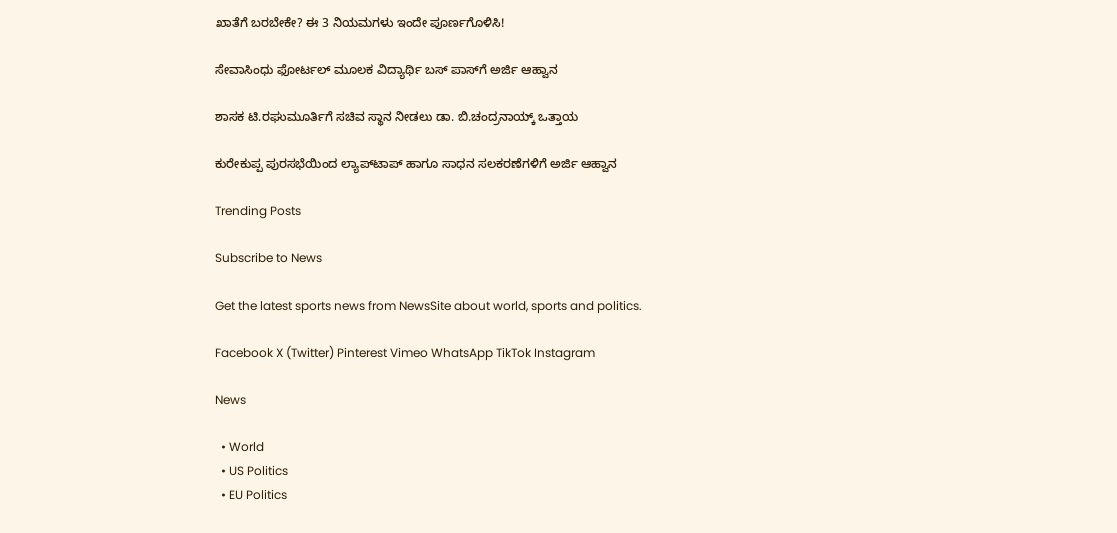ಖಾತೆಗೆ ಬರಬೇಕೇ? ಈ 3 ನಿಯಮಗಳು ಇಂದೇ ಪೂರ್ಣಗೊಳಿಸಿ!

ಸೇವಾಸಿಂಧು ಫೋರ್ಟಲ್ ಮೂಲಕ ವಿದ್ಯಾರ್ಥಿ ಬಸ್ ಪಾಸ್‍ಗೆ ಅರ್ಜಿ ಆಹ್ವಾನ

ಶಾಸಕ ಟಿ.ರಘುಮೂರ್ತಿಗೆ ಸಚಿವ ಸ್ಥಾನ ನೀಡಲು ಡಾ. ಬಿ.ಚಂದ್ರನಾಯ್ಕ್ ಒತ್ತಾಯ

ಕುರೇಕುಪ್ಪ ಪುರಸಭೆಯಿಂದ ಲ್ಯಾಪ್‌ಟಾಪ್ ಹಾಗೂ ಸಾಧನ ಸಲಕರಣೆಗಳಿಗೆ ಅರ್ಜಿ ಆಹ್ವಾನ

Trending Posts

Subscribe to News

Get the latest sports news from NewsSite about world, sports and politics.

Facebook X (Twitter) Pinterest Vimeo WhatsApp TikTok Instagram

News

  • World
  • US Politics
  • EU Politics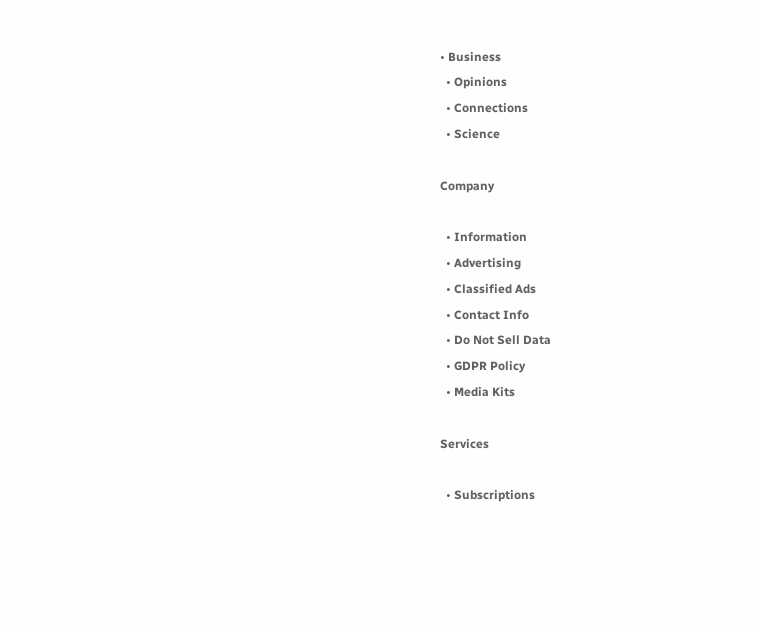• Business
  • Opinions
  • Connections
  • Science

Company

  • Information
  • Advertising
  • Classified Ads
  • Contact Info
  • Do Not Sell Data
  • GDPR Policy
  • Media Kits

Services

  • Subscriptions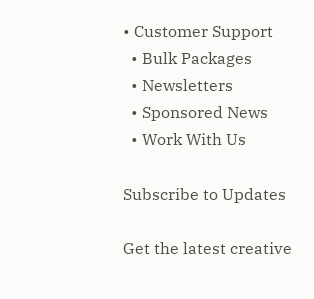• Customer Support
  • Bulk Packages
  • Newsletters
  • Sponsored News
  • Work With Us

Subscribe to Updates

Get the latest creative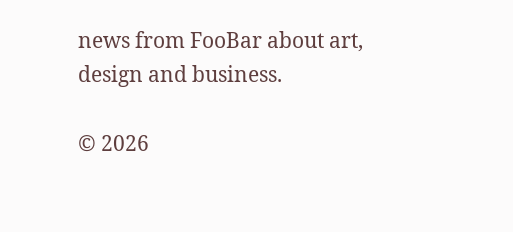news from FooBar about art, design and business.

© 2026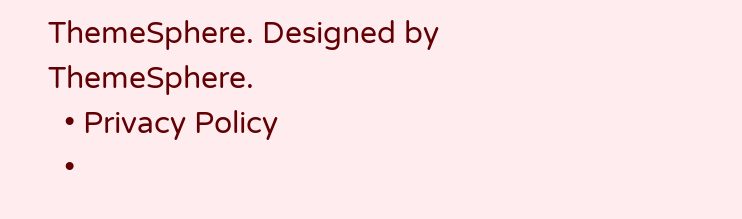ThemeSphere. Designed by ThemeSphere.
  • Privacy Policy
  •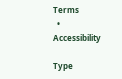Terms
  • Accessibility

Type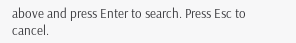above and press Enter to search. Press Esc to cancel.